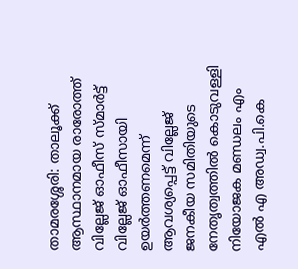താമരശ്ശേരി: താലൂക്ക് ആസ്ഥാനമായ രാരോത്ത് വില്ലേജ് ഓഫീസ് സ്മാർട്ട് വില്ലേജ് ഓഫീസായി ഉയർത്തണമെന്ന് ആവശ്യപ്പെട്ട് വില്ലേജ് ജനകീയ സമിതിയുടെ നേതൃത്വത്തിൽ കൊടുവള്ളി നിയോജക മണ്ഡലം എം എൽ എ അഡ്വ.പി.കെ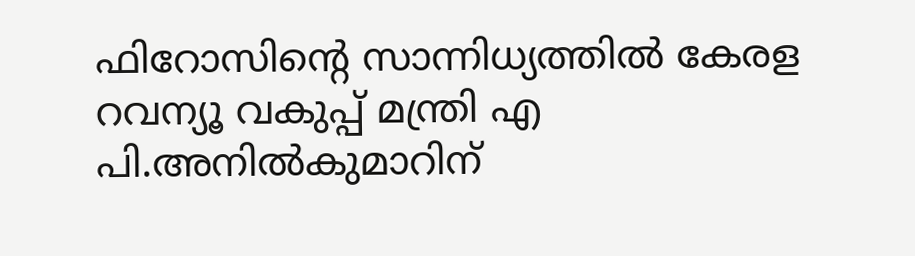ഫിറോസിൻ്റെ സാന്നിധ്യത്തിൽ കേരള റവന്യൂ വകുപ്പ് മന്ത്രി എ പി.അനിൽകുമാറിന്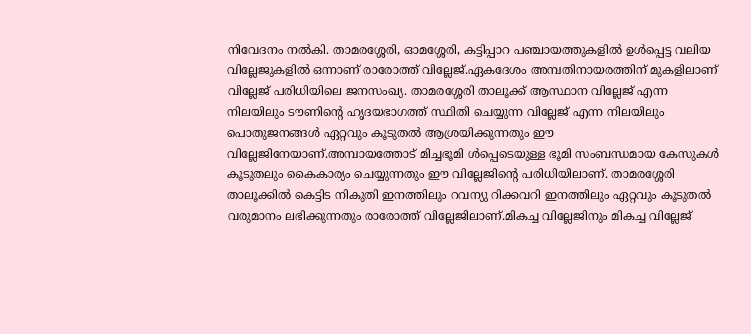നിവേദനം നൽകി. താമരശ്ശേരി, ഓമശ്ശേരി, കട്ടിപ്പാറ പഞ്ചായത്തുകളിൽ ഉൾപ്പെട്ട വലിയ വില്ലേജുകളിൽ ഒന്നാണ് രാരോത്ത് വില്ലേജ്.ഏകദേശം അമ്പതിനായരത്തിന് മുകളിലാണ് വില്ലേജ് പരിധിയിലെ ജനസംഖ്യ. താമരശ്ശേരി താലൂക്ക് ആസ്ഥാന വില്ലേജ് എന്ന നിലയിലും ടൗണിൻ്റെ ഹൃദയഭാഗത്ത് സ്ഥിതി ചെയ്യുന്ന വില്ലേജ് എന്ന നിലയിലും പൊതുജനങ്ങൾ ഏറ്റവും കൂടുതൽ ആശ്രയിക്കുന്നതും ഈ വില്ലേജിനേയാണ്.അമ്പായത്തോട് മിച്ചഭൂമി ൾപ്പെടെയുള്ള ഭൂമി സംബന്ധമായ കേസുകൾ കൂടുതലും കൈകാര്യം ചെയ്യുന്നതും ഈ വില്ലേജിൻ്റെ പരിധിയിലാണ്. താമരശ്ശേരി താലൂക്കിൽ കെട്ടിട നികുതി ഇനത്തിലും റവന്യു റിക്കവറി ഇനത്തിലും ഏറ്റവും കൂടുതൽ വരുമാനം ലഭിക്കുന്നതും രാരോത്ത് വില്ലേജിലാണ്.മികച്ച വില്ലേജിനും മികച്ച വില്ലേജ്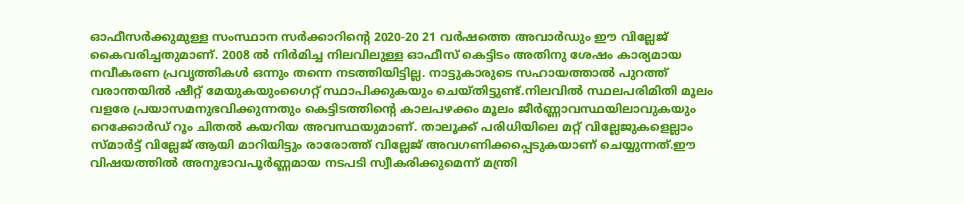ഓഫീസർക്കുമുള്ള സംസ്ഥാന സർക്കാറിൻ്റെ 2020-20 21 വർഷത്തെ അവാർഡും ഈ വില്ലേജ് കൈവരിച്ചതുമാണ്. 2008 ൽ നിർമിച്ച നിലവിലുള്ള ഓഫീസ് കെട്ടിടം അതിനു ശേഷം കാര്യമായ നവീകരണ പ്രവൃത്തികൾ ഒന്നും തന്നെ നടത്തിയിട്ടില്ല. നാട്ടുകാരുടെ സഹായത്താൽ പുറത്ത് വരാന്തയിൽ ഷീറ്റ് മേയുകയുംഗൈറ്റ് സ്ഥാപിക്കുകയും ചെയ്തിട്ടുണ്ട്.നിലവിൽ സ്ഥലപരിമിതി മൂലം വളരേ പ്രയാസമനുഭവിക്കുന്നതും കെട്ടിടത്തിൻ്റെ കാലപഴക്കം മൂലം ജീർണ്ണാവസ്ഥയിലാവുകയും റെക്കോർഡ് റൂം ചിതൽ കയറിയ അവസ്ഥയുമാണ്. താലൂക്ക് പരിധിയിലെ മറ്റ് വില്ലേജുകളെല്ലാം സ്മാർട്ട് വില്ലേജ് ആയി മാറിയിട്ടും രാരോത്ത് വില്ലേജ് അവഗണിക്കപ്പെടുകയാണ് ചെയ്യുന്നത്.ഈ വിഷയത്തിൽ അനുഭാവപൂർണ്ണമായ നടപടി സ്വീകരിക്കുമെന്ന് മന്ത്രി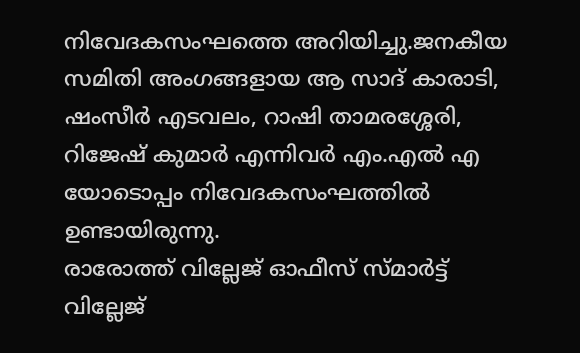നിവേദകസംഘത്തെ അറിയിച്ചു.ജനകീയ സമിതി അംഗങ്ങളായ ആ സാദ് കാരാടി, ഷംസീർ എടവലം, റാഷി താമരശ്ശേരി, റിജേഷ് കുമാർ എന്നിവർ എം.എൽ എ യോടൊപ്പം നിവേദകസംഘത്തിൽ ഉണ്ടായിരുന്നു.
രാരോത്ത് വില്ലേജ് ഓഫീസ് സ്മാർട്ട് വില്ലേജ്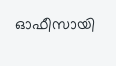ഓഫീസായി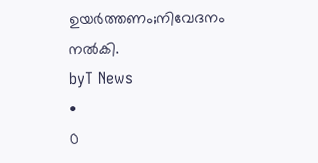ഉയർത്തണം;നിവേദനം നൽകി.
byT News
•
0